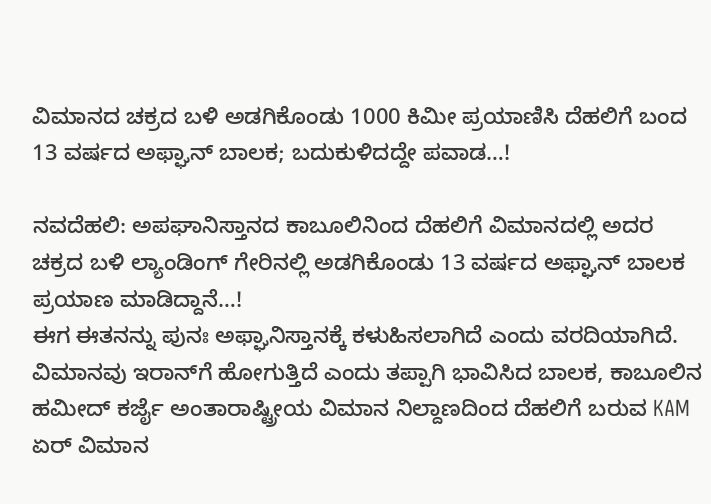ವಿಮಾನದ ಚಕ್ರದ ಬಳಿ ಅಡಗಿಕೊಂಡು 1000 ಕಿಮೀ ಪ್ರಯಾಣಿಸಿ ದೆಹಲಿಗೆ ಬಂದ 13 ವರ್ಷದ ಅಫ್ಘಾನ್ ಬಾಲಕ; ಬದುಕುಳಿದದ್ದೇ ಪವಾಡ…!

ನವದೆಹಲಿ: ಅಪಘಾನಿಸ್ತಾನದ ಕಾಬೂಲಿನಿಂದ ದೆಹಲಿಗೆ ವಿಮಾನದಲ್ಲಿ ಅದರ ಚಕ್ರದ ಬಳಿ ಲ್ಯಾಂಡಿಂಗ್ ಗೇರಿನಲ್ಲಿ ಅಡಗಿಕೊಂಡು 13 ವರ್ಷದ ಅಫ್ಘಾನ್ ಬಾಲಕ ಪ್ರಯಾಣ ಮಾಡಿದ್ದಾನೆ…!
ಈಗ ಈತನನ್ನು ಪುನಃ ಅಫ್ಘಾನಿಸ್ತಾನಕ್ಕೆ ಕಳುಹಿಸಲಾಗಿದೆ ಎಂದು ವರದಿಯಾಗಿದೆ. ವಿಮಾನವು ಇರಾನ್‌ಗೆ ಹೋಗುತ್ತಿದೆ ಎಂದು ತಪ್ಪಾಗಿ ಭಾವಿಸಿದ ಬಾಲಕ, ಕಾಬೂಲಿನ ಹಮೀದ್ ಕರ್ಜೈ ಅಂತಾರಾಷ್ಟ್ರೀಯ ವಿಮಾನ ನಿಲ್ದಾಣದಿಂದ ದೆಹಲಿಗೆ ಬರುವ KAM ಏರ್ ವಿಮಾನ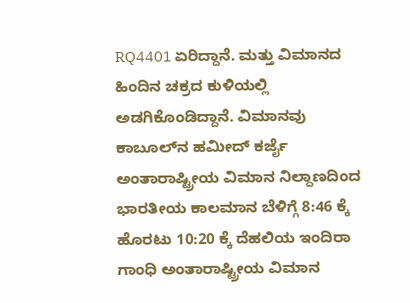RQ4401 ಏರಿದ್ದಾನೆ. ಮತ್ತು ವಿಮಾನದ ಹಿಂದಿನ ಚಕ್ರದ ಕುಳಿಯಲ್ಲಿ ಅಡಗಿಕೊಂಡಿದ್ದಾನೆ. ವಿಮಾನವು ಕಾಬೂಲ್‌ನ ಹಮೀದ್ ಕರ್ಜೈ ಅಂತಾರಾಷ್ಟ್ರೀಯ ವಿಮಾನ ನಿಲ್ದಾಣದಿಂದ ಭಾರತೀಯ ಕಾಲಮಾನ ಬೆಳಿಗ್ಗೆ 8:46 ಕ್ಕೆ ಹೊರಟು 10:20 ಕ್ಕೆ ದೆಹಲಿಯ ಇಂದಿರಾ ಗಾಂಧಿ ಅಂತಾರಾಷ್ಟ್ರೀಯ ವಿಮಾನ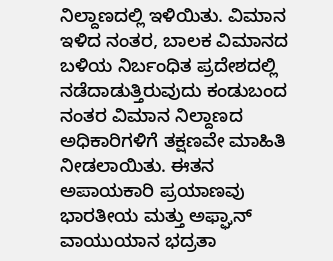ನಿಲ್ದಾಣದಲ್ಲಿ ಇಳಿಯಿತು. ವಿಮಾನ ಇಳಿದ ನಂತರ, ಬಾಲಕ ವಿಮಾನದ ಬಳಿಯ ನಿರ್ಬಂಧಿತ ಪ್ರದೇಶದಲ್ಲಿ ನಡೆದಾಡುತ್ತಿರುವುದು ಕಂಡುಬಂದ ನಂತರ ವಿಮಾನ ನಿಲ್ದಾಣದ ಅಧಿಕಾರಿಗಳಿಗೆ ತಕ್ಷಣವೇ ಮಾಹಿತಿ ನೀಡಲಾಯಿತು. ಈತನ ಅಪಾಯಕಾರಿ ಪ್ರಯಾಣವು ಭಾರತೀಯ ಮತ್ತು ಅಫ್ಘಾನ್ ವಾಯುಯಾನ ಭದ್ರತಾ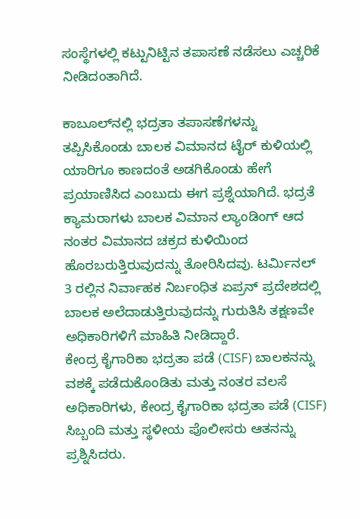ಸಂಸ್ಥೆಗಳಲ್ಲಿ ಕಟ್ಟುನಿಟ್ಟಿನ ತಪಾಸಣೆ ನಡೆಸಲು ಎಚ್ಚರಿಕೆ ನೀಡಿದಂತಾಗಿದೆ.

ಕಾಬೂಲ್‌ನಲ್ಲಿ ಭದ್ರತಾ ತಪಾಸಣೆಗಳನ್ನು ತಪ್ಪಿಸಿಕೊಂಡು ಬಾಲಕ ವಿಮಾನದ ಟೈರ್‌ ಕುಳಿಯಲ್ಲಿ ಯಾರಿಗೂ ಕಾಣದಂತೆ ಅಡಗಿಕೊಂಡು ಹೇಗೆ ಪ್ರಯಾಣಿಸಿದ ಎಂಬುದು ಈಗ ಪ್ರಶ್ನೆಯಾಗಿದೆ. ಭದ್ರತೆ ಕ್ಯಾಮರಾಗಳು ಬಾಲಕ ವಿಮಾನ ಲ್ಯಾಂಡಿಂಗ್ ಆದ ನಂತರ ವಿಮಾನದ ಚಕ್ರದ ಕುಳಿಯಿಂದ ಹೊರಬರುತ್ತಿರುವುದನ್ನು ತೋರಿಸಿದವು. ಟರ್ಮಿನಲ್ 3 ರಲ್ಲಿನ ನಿರ್ವಾಹಕ ನಿರ್ಬಂಧಿತ ಏಪ್ರನ್ ಪ್ರದೇಶದಲ್ಲಿ ಬಾಲಕ ಅಲೆದಾಡುತ್ತಿರುವುದನ್ನು ಗುರುತಿಸಿ ತಕ್ಷಣವೇ ಅಧಿಕಾರಿಗಳಿಗೆ ಮಾಹಿತಿ ನೀಡಿದ್ದಾರೆ.
ಕೇಂದ್ರ ಕೈಗಾರಿಕಾ ಭದ್ರತಾ ಪಡೆ (CISF) ಬಾಲಕನನ್ನು ವಶಕ್ಕೆ ಪಡೆದುಕೊಂಡಿತು ಮತ್ತು ನಂತರ ವಲಸೆ ಅಧಿಕಾರಿಗಳು, ಕೇಂದ್ರ ಕೈಗಾರಿಕಾ ಭದ್ರತಾ ಪಡೆ (CISF) ಸಿಬ್ಬಂದಿ ಮತ್ತು ಸ್ಥಳೀಯ ಪೊಲೀಸರು ಆತನನ್ನು ಪ್ರಶ್ನಿಸಿದರು.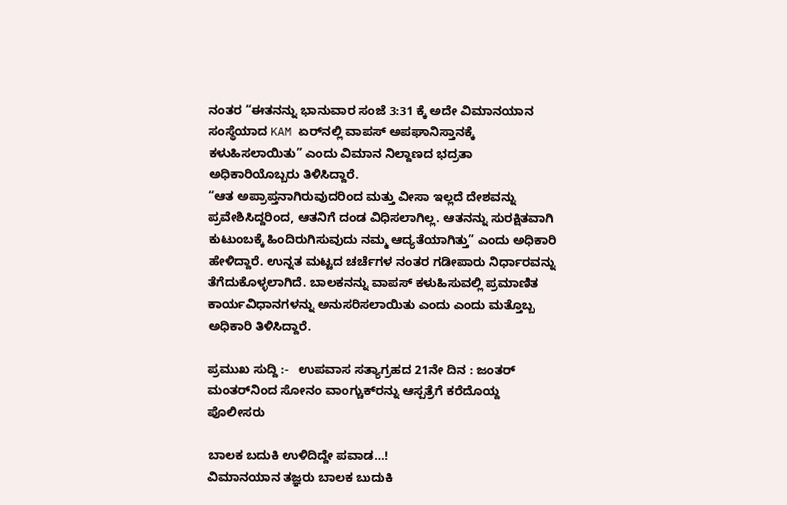ನಂತರ “ಈತನನ್ನು ಭಾನುವಾರ ಸಂಜೆ 3:31 ಕ್ಕೆ ಅದೇ ವಿಮಾನಯಾನ ಸಂಸ್ಥೆಯಾದ KAM ಏರ್‌ನಲ್ಲಿ ವಾಪಸ್ ಅಪಘಾನಿಸ್ತಾನಕ್ಕೆ ಕಳುಹಿಸಲಾಯಿತು” ಎಂದು ವಿಮಾನ ನಿಲ್ದಾಣದ ಭದ್ರತಾ ಅಧಿಕಾರಿಯೊಬ್ಬರು ತಿಳಿಸಿದ್ದಾರೆ.
“ಆತ ಅಪ್ರಾಪ್ತನಾಗಿರುವುದರಿಂದ ಮತ್ತು ವೀಸಾ ಇಲ್ಲದೆ ದೇಶವನ್ನು ಪ್ರವೇಶಿಸಿದ್ದರಿಂದ, ಆತನಿಗೆ ದಂಡ ವಿಧಿಸಲಾಗಿಲ್ಲ. ಆತನನ್ನು ಸುರಕ್ಷಿತವಾಗಿ ಕುಟುಂಬಕ್ಕೆ ಹಿಂದಿರುಗಿಸುವುದು ನಮ್ಮ ಆದ್ಯತೆಯಾಗಿತ್ತು” ಎಂದು ಅಧಿಕಾರಿ ಹೇಳಿದ್ದಾರೆ. ಉನ್ನತ ಮಟ್ಟದ ಚರ್ಚೆಗಳ ನಂತರ ಗಡೀಪಾರು ನಿರ್ಧಾರವನ್ನು ತೆಗೆದುಕೊಳ್ಳಲಾಗಿದೆ. ಬಾಲಕನನ್ನು ವಾಪಸ್ ಕಳುಹಿಸುವಲ್ಲಿ ಪ್ರಮಾಣಿತ ಕಾರ್ಯವಿಧಾನಗಳನ್ನು ಅನುಸರಿಸಲಾಯಿತು ಎಂದು ಎಂದು ಮತ್ತೊಬ್ಬ ಅಧಿಕಾರಿ ತಿಳಿಸಿದ್ದಾರೆ.

ಪ್ರಮುಖ ಸುದ್ದಿ :-   ಉಪವಾಸ ಸತ್ಯಾಗ್ರಹದ 21ನೇ ದಿನ : ಜಂತರ್ ಮಂತರ್‌ನಿಂದ ಸೋನಂ ವಾಂಗ್ಚುಕ್‌ರನ್ನು ಆಸ್ಪತ್ರೆಗೆ ಕರೆದೊಯ್ದ ಪೊಲೀಸರು

ಬಾಲಕ ಬದುಕಿ ಉಳಿದಿದ್ದೇ ಪವಾಡ…!
ವಿಮಾನಯಾನ ತಜ್ಞರು ಬಾಲಕ ಬುದುಕಿ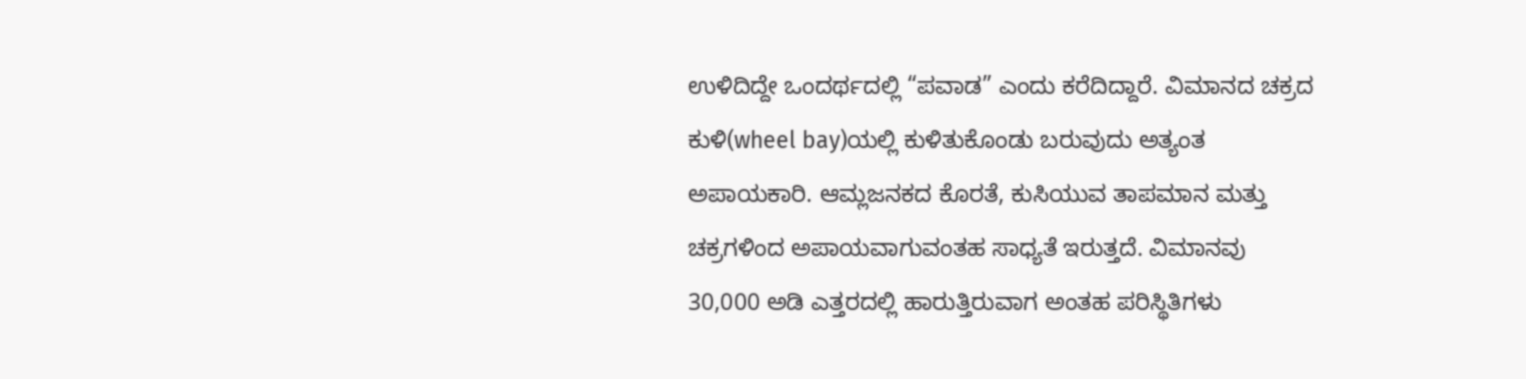ಉಳಿದಿದ್ದೇ ಒಂದರ್ಥದಲ್ಲಿ “ಪವಾಡ” ಎಂದು ಕರೆದಿದ್ದಾರೆ. ವಿಮಾನದ ಚಕ್ರದ ಕುಳಿ(wheel bay)ಯಲ್ಲಿ ಕುಳಿತುಕೊಂಡು ಬರುವುದು ಅತ್ಯಂತ ಅಪಾಯಕಾರಿ. ಆಮ್ಲಜನಕದ ಕೊರತೆ, ಕುಸಿಯುವ ತಾಪಮಾನ ಮತ್ತು ಚಕ್ರಗಳಿಂದ ಅಪಾಯವಾಗುವಂತಹ ಸಾಧ್ಯತೆ ಇರುತ್ತದೆ. ವಿಮಾನವು 30,000 ಅಡಿ ಎತ್ತರದಲ್ಲಿ ಹಾರುತ್ತಿರುವಾಗ ಅಂತಹ ಪರಿಸ್ಥಿತಿಗಳು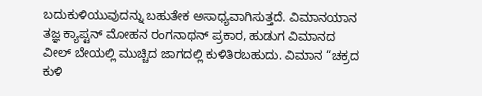ಬದುಕುಳಿಯುವುದನ್ನು ಬಹುತೇಕ ಅಸಾಧ್ಯವಾಗಿಸುತ್ತದೆ. ವಿಮಾನಯಾನ ತಜ್ಞ ಕ್ಯಾಪ್ಟನ್ ಮೋಹನ ರಂಗನಾಥನ್ ಪ್ರಕಾರ, ಹುಡುಗ ವಿಮಾನದ ವೀಲ್ ಬೇಯಲ್ಲಿ ಮುಚ್ಚಿದ ಜಾಗದಲ್ಲಿ ಕುಳಿತಿರಬಹುದು. ವಿಮಾನ “ಚಕ್ರದ ಕುಳಿ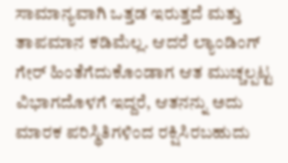ಸಾಮಾನ್ಯವಾಗಿ ಒತ್ತಡ ಇರುತ್ತದೆ ಮತ್ತು ತಾಪಮಾನ ಕಡಿಮೆಲ್ಲ. ಆದರೆ ಲ್ಯಾಂಡಿಂಗ್ ಗೇರ್ ಹಿಂತೆಗೆದುಕೊಂಡಾಗ ಆತ ಮುಚ್ಚಲ್ಪಟ್ಟ ವಿಭಾಗದೊಳಗೆ ಇದ್ದರೆ, ಆತನನ್ನು ಅದು ಮಾರಕ ಪರಿಸ್ಥಿತಿಗಳಿಂದ ರಕ್ಷಿಸಿರಬಹುದು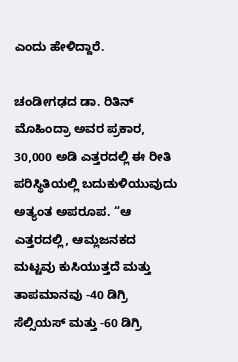ಎಂದು ಹೇಳಿದ್ದಾರೆ.

ಚಂಡೀಗಢದ ಡಾ. ರಿತಿನ್ ಮೊಹಿಂದ್ರಾ ಅವರ ಪ್ರಕಾರ, 30,000 ಅಡಿ ಎತ್ತರದಲ್ಲಿ ಈ ರೀತಿ ಪರಿಸ್ಥಿತಿಯಲ್ಲಿ ಬದುಕುಳಿಯುವುದು ಅತ್ಯಂತ ಅಪರೂಪ. “ಆ ಎತ್ತರದಲ್ಲಿ, ಆಮ್ಲಜನಕದ ಮಟ್ಟವು ಕುಸಿಯುತ್ತದೆ ಮತ್ತು ತಾಪಮಾನವು -40 ಡಿಗ್ರಿ ಸೆಲ್ಸಿಯಸ್ ಮತ್ತು -60 ಡಿಗ್ರಿ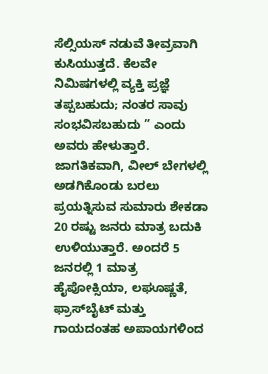ಸೆಲ್ಸಿಯಸ್ ನಡುವೆ ತೀವ್ರವಾಗಿ ಕುಸಿಯುತ್ತದೆ. ಕೆಲವೇ ನಿಮಿಷಗಳಲ್ಲಿ ವ್ಯಕ್ತಿ ಪ್ರಜ್ಞೆ ತಪ್ಪಬಹುದು; ನಂತರ ಸಾವು ಸಂಭವಿಸಬಹುದು ” ಎಂದು ಅವರು ಹೇಳುತ್ತಾರೆ.
ಜಾಗತಿಕವಾಗಿ, ವೀಲ್ ಬೇಗಳಲ್ಲಿ ಅಡಗಿಕೊಂಡು ಬರಲು ಪ್ರಯತ್ನಿಸುವ ಸುಮಾರು ಶೇಕಡಾ 20 ರಷ್ಟು ಜನರು ಮಾತ್ರ ಬದುಕಿ ಉಳಿಯುತ್ತಾರೆ. ಅಂದರೆ 5 ಜನರಲ್ಲಿ 1 ಮಾತ್ರ ಹೈಪೋಕ್ಸಿಯಾ, ಲಘೂಷ್ಣತೆ, ಫ್ರಾಸ್‌ಬೈಟ್ ಮತ್ತು ಗಾಯದಂತಹ ಅಪಾಯಗಳಿಂದ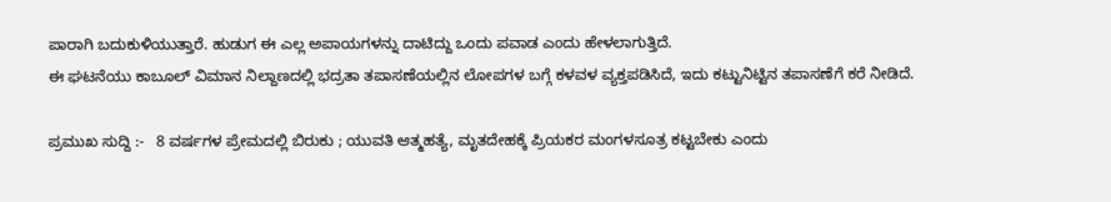ಪಾರಾಗಿ ಬದುಕುಳಿಯುತ್ತಾರೆ. ಹುಡುಗ ಈ ಎಲ್ಲ ಅಪಾಯಗಳನ್ನು ದಾಟಿದ್ದು ಒಂದು ಪವಾಡ ಎಂದು ಹೇಳಲಾಗುತ್ತಿದೆ.
ಈ ಘಟನೆಯು ಕಾಬೂಲ್ ವಿಮಾನ ನಿಲ್ದಾಣದಲ್ಲಿ ಭದ್ರತಾ ತಪಾಸಣೆಯಲ್ಲಿನ ಲೋಪಗಳ ಬಗ್ಗೆ ಕಳವಳ ವ್ಯಕ್ತಪಡಿಸಿದೆ, ಇದು ಕಟ್ಟುನಿಟ್ಟಿನ ತಪಾಸಣೆಗೆ ಕರೆ ನೀಡಿದೆ.

ಪ್ರಮುಖ ಸುದ್ದಿ :-   8 ವರ್ಷಗಳ ಪ್ರೇಮದಲ್ಲಿ ಬಿರುಕು ; ಯುವತಿ ಆತ್ಮಹತ್ಯೆ, ಮೃತದೇಹಕ್ಕೆ ಪ್ರಿಯಕರ ಮಂಗಳಸೂತ್ರ ಕಟ್ಟಬೇಕು ಎಂದು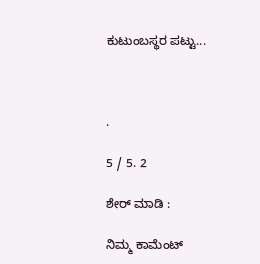ಕುಟುಂಬಸ್ಥರ ಪಟ್ಟು...



.

5 / 5. 2

ಶೇರ್ ಮಾಡಿ :

ನಿಮ್ಮ ಕಾಮೆಂಟ್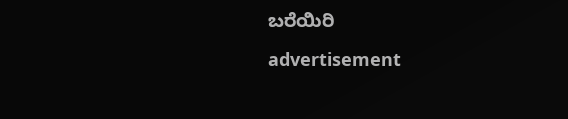ಬರೆಯಿರಿ

advertisement